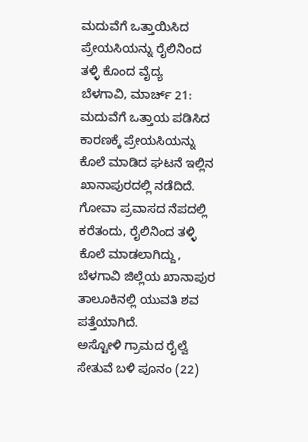ಮದುವೆಗೆ ಒತ್ತಾಯಿಸಿದ ಪ್ರೇಯಸಿಯನ್ನು ರೈಲಿನಿಂದ ತಳ್ಳಿ ಕೊಂದ ವೈದ್ಯ
ಬೆಳಗಾವಿ, ಮಾರ್ಚ್ 21: ಮದುವೆಗೆ ಒತ್ತಾಯ ಪಡಿಸಿದ ಕಾರಣಕ್ಕೆ ಪ್ರೇಯಸಿಯನ್ನು ಕೊಲೆ ಮಾಡಿದ ಘಟನೆ ಇಲ್ಲಿನ ಖಾನಾಪುರದಲ್ಲಿ ನಡೆದಿದೆ. ಗೋವಾ ಪ್ರವಾಸದ ನೆಪದಲ್ಲಿ ಕರೆತಂದು, ರೈಲಿನಿಂದ ತಳ್ಳಿ ಕೊಲೆ ಮಾಡಲಾಗಿದ್ದು, ಬೆಳಗಾವಿ ಜಿಲ್ಲೆಯ ಖಾನಾಪುರ ತಾಲೂಕಿನಲ್ಲಿ ಯುವತಿ ಶವ ಪತ್ತೆಯಾಗಿದೆ.
ಅಸ್ಟೋಳಿ ಗ್ರಾಮದ ರೈಲ್ವೆ ಸೇತುವೆ ಬಳಿ ಪೂನಂ (22)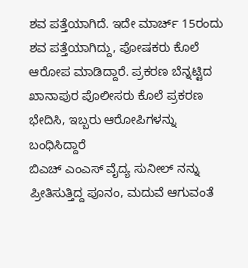ಶವ ಪತ್ತೆಯಾಗಿದೆ. ಇದೇ ಮಾರ್ಚ್ 15ರಂದು ಶವ ಪತ್ತೆಯಾಗಿದ್ದು, ಪೋಷಕರು ಕೊಲೆ ಆರೋಪ ಮಾಡಿದ್ದಾರೆ. ಪ್ರಕರಣ ಬೆನ್ನಟ್ಟಿದ ಖಾನಾಪುರ ಪೊಲೀಸರು ಕೊಲೆ ಪ್ರಕರಣ ಭೇದಿಸಿ, ಇಬ್ಬರು ಆರೋಪಿಗಳನ್ನು ಬಂಧಿಸಿದ್ದಾರೆ
ಬಿಎಚ್ ಎಂಎಸ್ ವೈದ್ಯ ಸುನೀಲ್ ನನ್ನು ಪ್ರೀತಿಸುತ್ತಿದ್ದ ಪೂನಂ, ಮದುವೆ ಆಗುವಂತೆ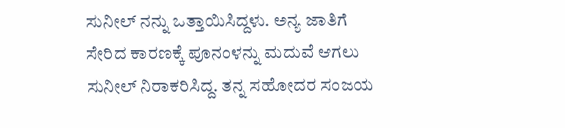ಸುನೀಲ್ ನನ್ನು ಒತ್ತಾಯಿಸಿದ್ದಳು. ಅನ್ಯ ಜಾತಿಗೆ ಸೇರಿದ ಕಾರಣಕ್ಕೆ ಪೂನಂಳನ್ನು ಮದುವೆ ಆಗಲು ಸುನೀಲ್ ನಿರಾಕರಿಸಿದ್ದ. ತನ್ನ ಸಹೋದರ ಸಂಜಯ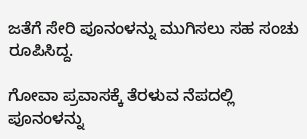ಜತೆಗೆ ಸೇರಿ ಪೂನಂಳನ್ನು ಮುಗಿಸಲು ಸಹ ಸಂಚು ರೂಪಿಸಿದ್ದ.

ಗೋವಾ ಪ್ರವಾಸಕ್ಕೆ ತೆರಳುವ ನೆಪದಲ್ಲಿ ಪೂನಂಳನ್ನು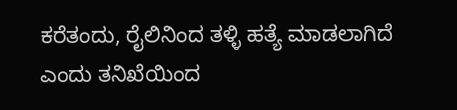ಕರೆತಂದು, ರೈಲಿನಿಂದ ತಳ್ಳಿ ಹತ್ಯೆ ಮಾಡಲಾಗಿದೆ ಎಂದು ತನಿಖೆಯಿಂದ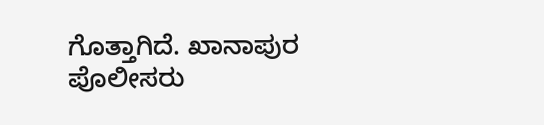ಗೊತ್ತಾಗಿದೆ. ಖಾನಾಪುರ ಪೊಲೀಸರು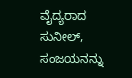ವೈದ್ಯರಾದ ಸುನೀಲ್, ಸಂಜಯನನ್ನು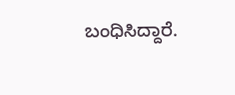ಬಂಧಿಸಿದ್ದಾರೆ.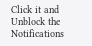Click it and Unblock the Notifications